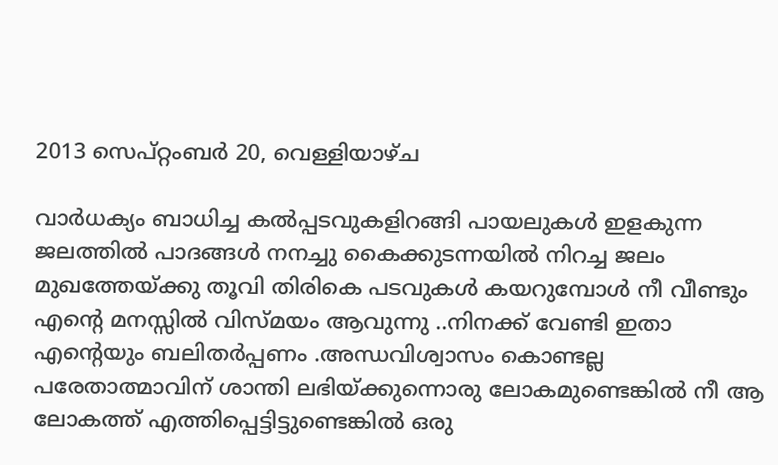2013 സെപ്റ്റംബർ 20, വെള്ളിയാഴ്‌ച

വാര്‍ധക്യം ബാധിച്ച കല്‍പ്പടവുകളിറങ്ങി പായലുകള്‍ ഇളകുന്ന ജലത്തില്‍ പാദങ്ങള്‍ നനച്ചു ‍കൈക്കുടന്നയില്‍ നിറച്ച ജലം മുഖത്തേയ്ക്കു തൂവി തിരികെ പടവുകള്‍ കയറുമ്പോള്‍ നീ വീണ്ടും എന്റെ മനസ്സില്‍ വിസ്മയം ആവുന്നു ..നിനക്ക് വേണ്ടി ഇതാ എന്റെയും ബലിതര്‍പ്പണം .അന്ധവിശ്വാസം കൊണ്ടല്ല പരേതാത്മാവിന് ശാന്തി ലഭിയ്ക്കുന്നൊരു ലോകമുണ്ടെങ്കില്‍ നീ ആ ലോകത്ത് എത്തിപ്പെട്ടിട്ടുണ്ടെങ്കില്‍ ഒരു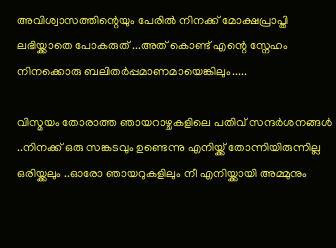അവിശ്വാസത്തിന്റെയും പേരില്‍ നിനക്ക് മോക്ഷപ്രാപ്തി ലഭിയ്ക്കാതെ പോകരുത് ...അത് കൊണ്ട് എന്റെ സ്നേഹം നിനക്കൊരു ബലിതര്‍പ്പമാണമായെങ്കിലും.....

വിസ്മയം തോരാത്ത ഞായറാഴ്ചകളിലെ പതിവ് സന്ദര്‍ശനങ്ങള്‍ ..നിനക്ക് ഒരു സങ്കടവും ഉണ്ടെന്നു എനിയ്ക്ക് തോന്നിയിരുന്നില്ല ഒരിയ്ക്കലും ..ഓരോ ഞായറുകളിലും നീ എനിയ്ക്കായി അമ്മുനും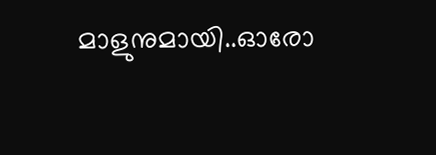മാളുനുമായി..ഓരോ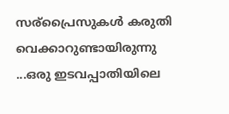സര്പ്രൈസുകള്‍ കരുതി വെക്കാറുണ്ടായിരുന്നു ...ഒരു ഇടവപ്പാതിയിലെ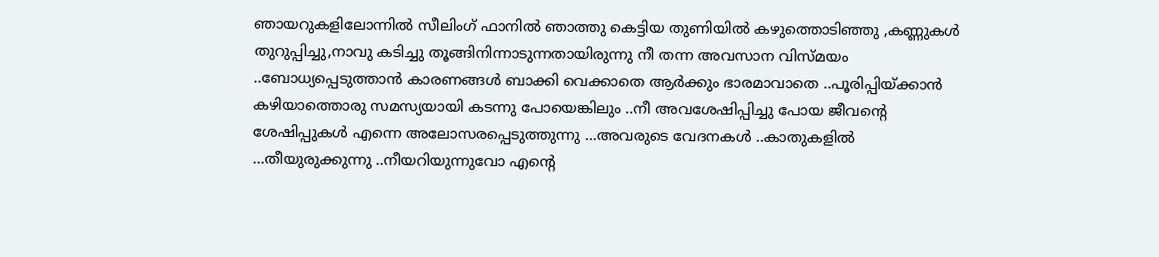ഞായറുകളിലോന്നില്‍ സീലിംഗ് ഫാനില്‍ ഞാത്തു കെട്ടിയ തുണിയില്‍ കഴുത്തൊടിഞ്ഞു ,കണ്ണുകള്‍ തുറുപ്പിച്ചു,നാവു കടിച്ചു തൂങ്ങിനിന്നാടുന്നതായിരുന്നു നീ തന്ന അവസാന വിസ്മയം ..ബോധ്യപ്പെടുത്താന്‍ കാരണങ്ങള്‍ ബാക്കി വെക്കാതെ ആര്‍ക്കും ഭാരമാവാതെ ..പൂരിപ്പിയ്ക്കാന്‍ കഴിയാത്തൊരു സമസ്യയായി കടന്നു പോയെങ്കിലും ..നീ അവശേഷിപ്പിച്ചു പോയ ജീവന്റെ ശേഷിപ്പുകള്‍ എന്നെ അലോസരപ്പെടുത്തുന്നു ...അവരുടെ വേദനകള്‍ ..കാതുകളില്‍ ...തീയുരുക്കുന്നു ..നീയറിയുന്നുവോ എന്റെ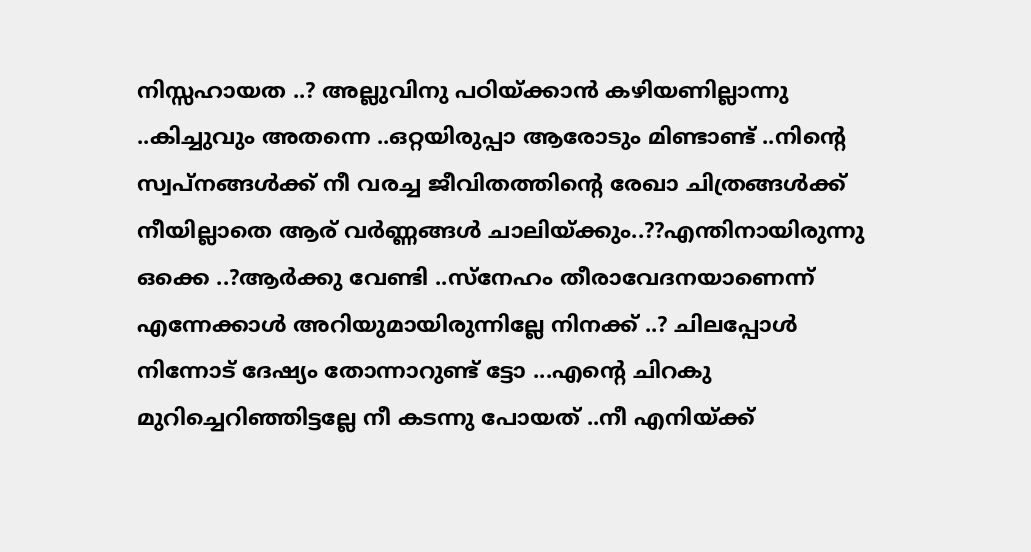നിസ്സഹായത ..? അല്ലുവിനു പഠിയ്ക്കാന്‍ കഴിയണില്ലാന്നു ..കിച്ചുവും അതന്നെ ..ഒറ്റയിരുപ്പാ ആരോടും മിണ്ടാണ്ട്‌ ..നിന്റെ സ്വപ്നങ്ങള്‍ക്ക് നീ വരച്ച ജീവിതത്തിന്റെ രേഖാ ചിത്രങ്ങള്‍ക്ക് നീയില്ലാതെ ആര് വര്‍ണ്ണങ്ങള്‍ ചാലിയ്ക്കും..??എന്തിനായിരുന്നു ഒക്കെ ..?ആര്‍ക്കു വേണ്ടി ..സ്നേഹം തീരാവേദനയാണെന്ന് എന്നേക്കാള്‍ അറിയുമായിരുന്നില്ലേ നിനക്ക് ..? ചിലപ്പോള്‍ നിന്നോട് ദേഷ്യം തോന്നാറുണ്ട് ട്ടോ ...എന്റെ ചിറകു മുറിച്ചെറിഞ്ഞിട്ടല്ലേ നീ കടന്നു പോയത് ..നീ എനിയ്ക്ക്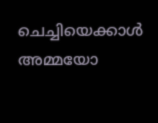ചെച്ചിയെക്കാള്‍ അമ്മയോ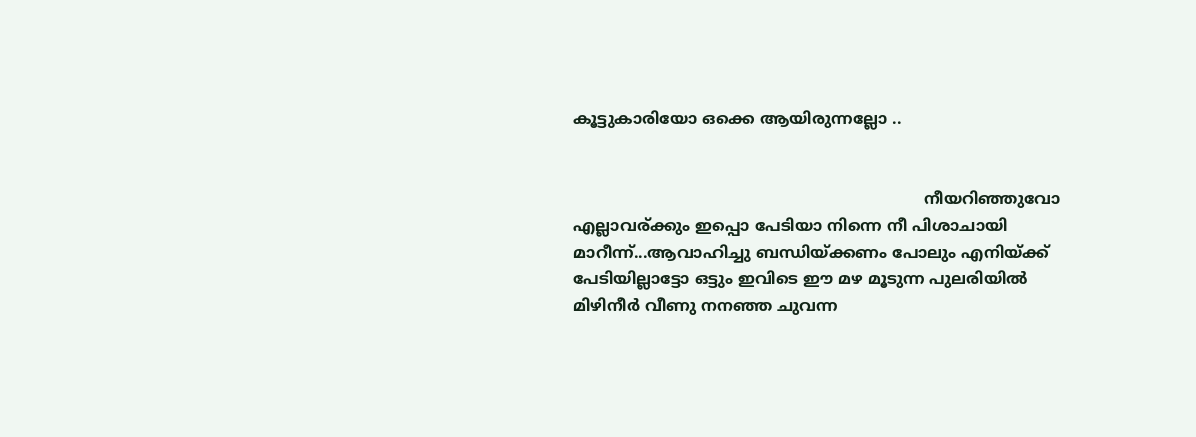കൂട്ടുകാരിയോ ഒക്കെ ആയിരുന്നല്ലോ ..


                                                                       നീയറിഞ്ഞുവോ എല്ലാവര്ക്കും ഇപ്പൊ പേടിയാ നിന്നെ നീ പിശാചായി മാറീന്ന്...ആവാഹിച്ചു ബന്ധിയ്ക്കണം പോലും എനിയ്ക്ക് പേടിയില്ലാട്ടോ ഒട്ടും ഇവിടെ ഈ മഴ മൂടുന്ന പുലരിയില്‍ മിഴിനീര്‍ വീണു നനഞ്ഞ ചുവന്ന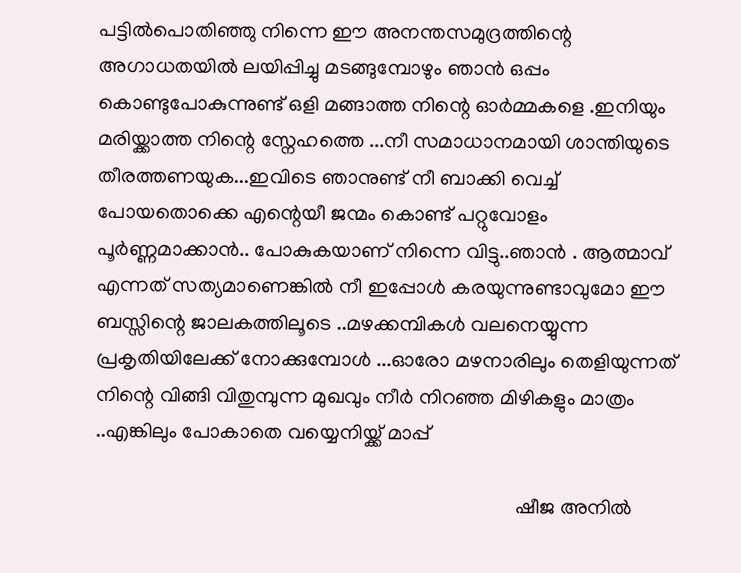പട്ടില്‍പൊതിഞ്ഞു നിന്നെ ഈ അനന്തസമുദ്രത്തിന്റെ അഗാധതയില്‍ ലയിപ്പിച്ചു മടങ്ങുമ്പോഴും ഞാന്‍ ഒപ്പം കൊണ്ടുപോകുന്നുണ്ട്‌ ഒളി മങ്ങാത്ത നിന്റെ ഓര്‍മ്മകളെ .ഇനിയും മരിയ്ക്കാത്ത നിന്റെ സ്നേഹത്തെ ...നീ സമാധാനമായി ശാന്തിയുടെ തീരത്തണയുക...ഇവിടെ ഞാനുണ്ട് നീ ബാക്കി വെച്ച് പോയതൊക്കെ എന്റെയീ ജന്മം കൊണ്ട് പറ്റുവോളം പൂര്‍ണ്ണമാക്കാന്‍.. പോകുകയാണ് നിന്നെ വിട്ടു..ഞാന്‍ . ആത്മാവ് എന്നത് സത്യമാണെങ്കില്‍ നീ ഇപ്പോള്‍ കരയുന്നുണ്ടാവുമോ ഈ ബസ്സിന്റെ ജാലകത്തിലൂടെ ..മഴക്കമ്പികള്‍ വലനെയ്യുന്ന പ്രകൃതിയിലേക്ക് നോക്കുമ്പോള്‍ ...ഓരോ മഴനാരിലും തെളിയുന്നത് നിന്റെ വിങ്ങി വിതുമ്പുന്ന മുഖവും നീര്‍ നിറഞ്ഞ മിഴികളും മാത്രം ..എങ്കിലും പോകാതെ വയ്യെനിയ്ക്ക് മാപ്പ്

                                                                                  ഷീജ അനില്‍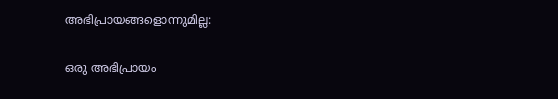അഭിപ്രായങ്ങളൊന്നുമില്ല:

ഒരു അഭിപ്രായം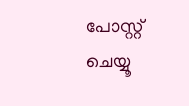പോസ്റ്റ് ചെയ്യൂ